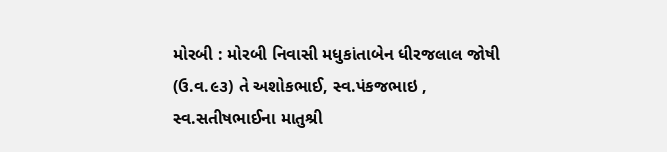મોરબી : મોરબી નિવાસી મધુકાંતાબેન ધીરજલાલ જોષી (ઉ.વ.૯૩) તે અશોકભાઈ, સ્વ.પંકજભાઇ , સ્વ.સતીષભાઈના માતુશ્રી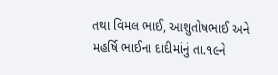તથા વિમલ ભાઈ, આશુતોષભાઈ અને મહર્ષિ ભાઈના દાદીમાંનું તા.૧૯ને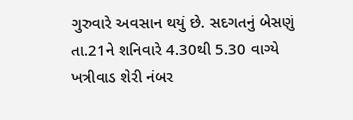ગુરુવારે અવસાન થયું છે. સદગતનું બેસણું તા.21ને શનિવારે 4.30થી 5.30 વાગ્યે ખત્રીવાડ શેરી નંબર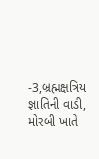-3,બ્રહ્મક્ષત્રિય જ્ઞાતિની વાડી, મોરબી ખાતે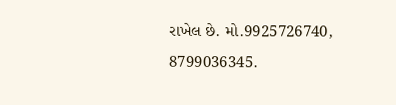રાખેલ છે. મો.9925726740, 8799036345.